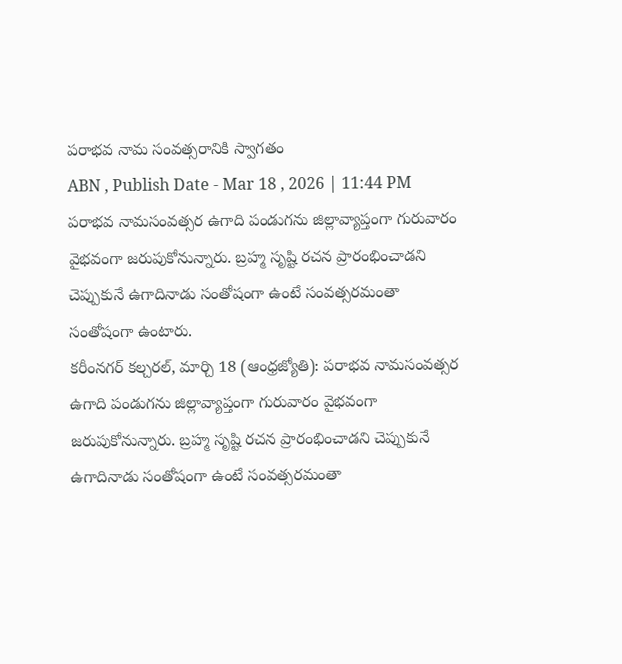పరాభవ నామ సంవత్సరానికి స్వాగతం
ABN , Publish Date - Mar 18 , 2026 | 11:44 PM
పరాభవ నామసంవత్సర ఉగాది పండుగను జిల్లావ్యాప్తంగా గురువారం వైభవంగా జరుపుకోనున్నారు. బ్రహ్మ సృష్టి రచన ప్రారంభించాడని చెప్పుకునే ఉగాదినాడు సంతోషంగా ఉంటే సంవత్సరమంతా సంతోషంగా ఉంటారు.
కరీంనగర్ కల్చరల్, మార్చి 18 (ఆంధ్రజ్యోతి): పరాభవ నామసంవత్సర ఉగాది పండుగను జిల్లావ్యాప్తంగా గురువారం వైభవంగా జరుపుకోనున్నారు. బ్రహ్మ సృష్టి రచన ప్రారంభించాడని చెప్పుకునే ఉగాదినాడు సంతోషంగా ఉంటే సంవత్సరమంతా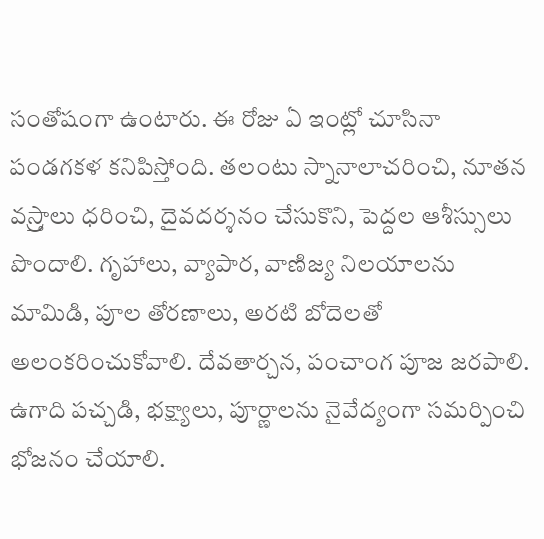సంతోషంగా ఉంటారు. ఈ రోజు ఏ ఇంట్లో చూసినా పండగకళ కనిపిస్తోంది. తలంటు స్నానాలాచరించి, నూతన వస్ర్తాలు ధరించి, దైవదర్శనం చేసుకొని, పెద్దల ఆశీస్సులు పొందాలి. గృహాలు, వ్యాపార, వాణిజ్య నిలయాలను మామిడి, పూల తోరణాలు, అరటి బోదెలతో అలంకరించుకోవాలి. దేవతార్చన, పంచాంగ పూజ జరపాలి. ఉగాది పచ్చడి, భక్ష్యాలు, పూర్ణాలను నైవేద్యంగా సమర్పించి భోజనం చేయాలి.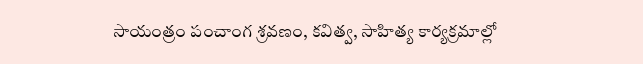సాయంత్రం పంచాంగ శ్రవణం, కవిత్వ, సాహిత్య కార్యక్రమాల్లో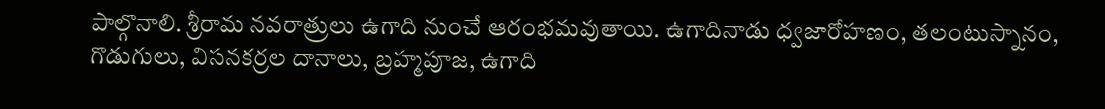పాల్గొనాలి. శ్రీరామ నవరాత్రులు ఉగాది నుంచే ఆరంభమవుతాయి. ఉగాదినాడు ధ్వజారోహణం, తలంటుస్నానం, గొడుగులు, విసనకర్రల దానాలు, బ్రహ్మపూజ, ఉగాది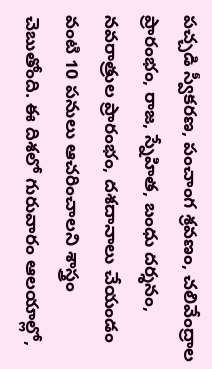పచ్చడి స్వీకరణ, పంచాంగ శ్రవణం, చలివేంద్రాల ప్రారంభం, రాజ, స్నేహిత, బంధు దర్శనం, నవరాత్రుల ప్రారంభం, దశదానాలు చేయండం వంటి 10 పనులు ఆచరించాలని శాస్త్రం చెబుతోంది. ఈ దిశలో గురువారం ఆలయాల్లో,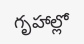గృహాల్లో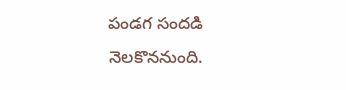పండగ సందడి నెలకొననుంది.